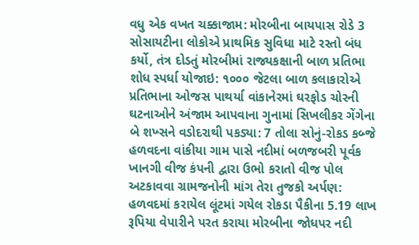વધુ એક વખત ચક્કાજામ: મોરબીના બાયપાસ રોડે 3 સોસાયટીના લોકોએ પ્રાથમિક સુવિધા માટે રસ્તો બંધ કર્યો, તંત્ર દોડતું મોરબીમાં રાજ્યકક્ષાની બાળ પ્રતિભા શોધ સ્પર્ધા યોજાઇ: ૧૦૦૦ જેટલા બાળ કલાકારોએ પ્રતિભાના ઓજસ પાથર્યા વાંકાનેરમાં ઘરફોડ ચોરની ઘટનાઓને અંજામ આપવાના ગુનામાં સિખલીકર ગેંગેના બે શખ્સને વડોદરાથી પકડ્યા: 7 તોલા સોનું-રોકડ કબ્જે હળવદના વાંકીયા ગામ પાસે નદીમાં બળજબરી પૂર્વક ખાનગી વીજ કંપની દ્વારા ઉભો કરાતો વીજ પોલ અટકાવવા ગ્રામજનોની માંગ તેરા તુજકો અર્પણ: હળવદમાં કરાયેલ લૂંટમાં ગયેલ રોકડા પૈકીના 5.19 લાખ રૂપિયા વેપારીને પરત કરાયા મોરબીના જોધપર નદી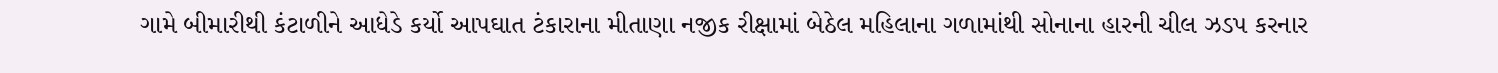ગામે બીમારીથી કંટાળીને આધેડે કર્યો આપઘાત ટંકારાના મીતાણા નજીક રીક્ષામાં બેઠેલ મહિલાના ગળામાંથી સોનાના હારની ચીલ ઝડપ કરનાર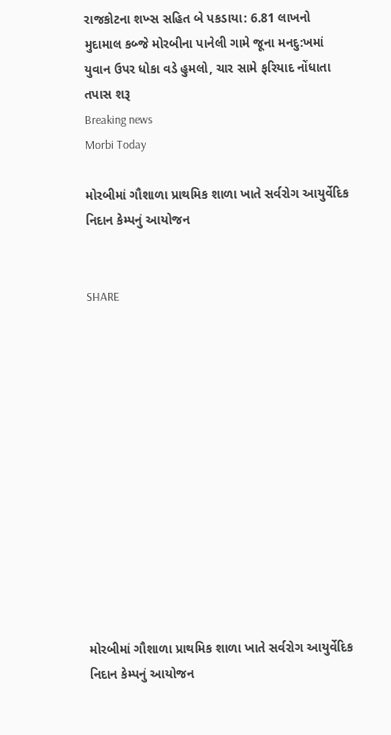રાજકોટના શખ્સ સહિત બે પકડાયા: 6.81 લાખનો મુદામાલ કબ્જે મોરબીના પાનેલી ગામે જૂના મનદુ:ખમાં યુવાન ઉપર ધોકા વડે હુમલો, ચાર સામે ફરિયાદ નોંધાતા તપાસ શરૂ
Breaking news
Morbi Today

મોરબીમાં ગૌશાળા પ્રાથમિક શાળા ખાતે સર્વરોગ આયુર્વેદિક નિદાન કેમ્પનું આયોજન


SHARE













મોરબીમાં ગૌશાળા પ્રાથમિક શાળા ખાતે સર્વરોગ આયુર્વેદિક નિદાન કેમ્પનું આયોજન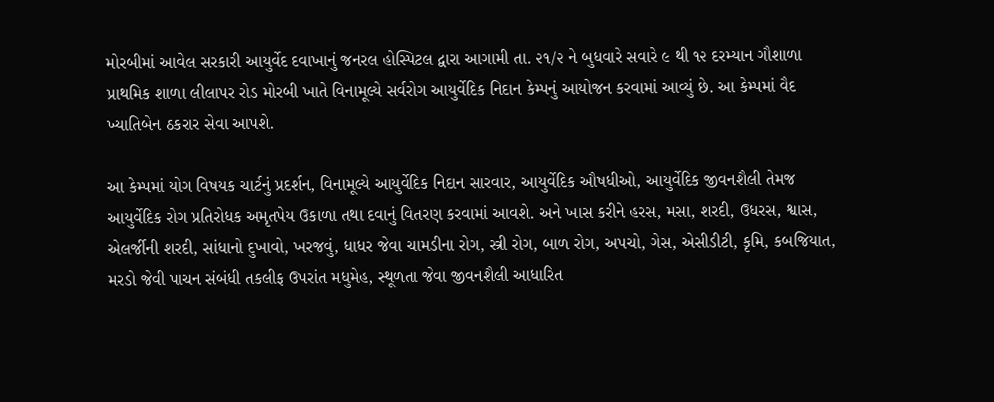મોરબીમાં આવેલ સરકારી આયુર્વેદ દવાખાનું જનરલ હોસ્પિટલ દ્વારા આગામી તા. ૨૧/૨ ને બુધવારે સવારે ૯ થી ૧૨ દરમ્યાન ગૌશાળા પ્રાથમિક શાળા લીલાપર રોડ મોરબી ખાતે વિનામૂલ્યે સર્વરોગ આયુર્વેદિક નિદાન કેમ્પનું આયોજન કરવામાં આવ્યું છે. આ કેમ્પમાં વૈદ ખ્યાતિબેન ઠકરાર સેવા આપશે.

આ કેમ્પમાં યોગ વિષયક ચાર્ટનું પ્રદર્શન, વિનામૂલ્યે આયુર્વેદિક નિદાન સારવાર, આયુર્વેદિક ઔષધીઓ, આયુર્વેદિક જીવનશૈલી તેમજ આયુર્વેદિક રોગ પ્રતિરોધક અમૃતપેય ઉકાળા તથા દવાનું વિતરણ કરવામાં આવશે. અને ખાસ કરીને હરસ, મસા, શરદી, ઉધરસ, શ્વાસ, એલર્જીની શરદી, સાંધાનો દુખાવો, ખરજવું, ધાધર જેવા ચામડીના રોગ, સ્ત્રી રોગ, બાળ રોગ, અપચો, ગેસ, એસીડીટી, કૃમિ, કબજિયાત, મરડો જેવી પાચન સંબંધી તકલીફ ઉપરાંત મધુમેહ, સ્થૂળતા જેવા જીવનશૈલી આધારિત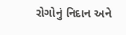રોગોનું નિદાન અને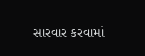સારવાર કરવામાં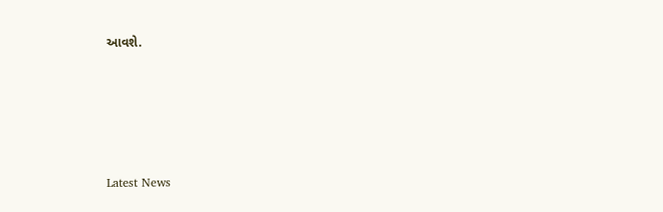આવશે.






Latest News